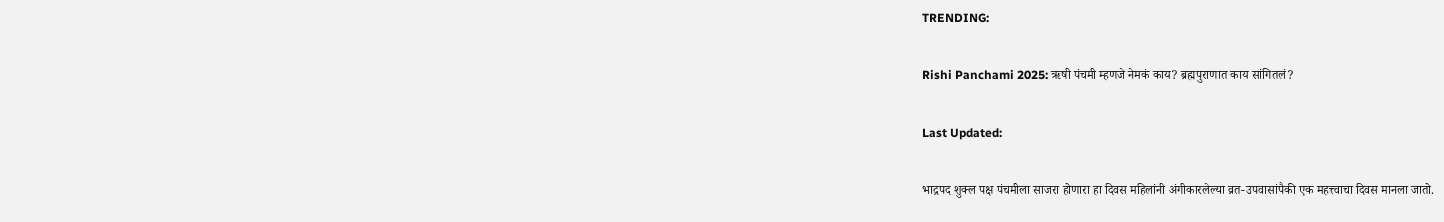TRENDING:

Rishi Panchami 2025: ऋषी पंचमी म्हणजे नेमकं काय? ब्रह्मपुराणात काय सांगितलं?

Last Updated:

भाद्रपद शुक्ल पक्ष पंचमीला साजरा होणारा हा दिवस महिलांनी अंगीकारलेल्या व्रत-उपवासांपैकी एक महत्त्वाचा दिवस मानला जातो.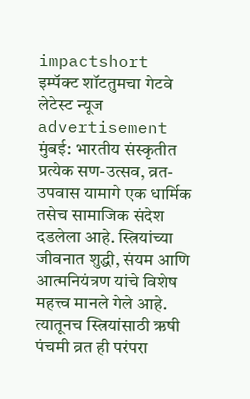impactshort
इम्पॅक्ट शॉटतुमचा गेटवे लेटेस्ट न्यूज
advertisement
मुंबई: भारतीय संस्कृतीत प्रत्येक सण-उत्सव, व्रत-उपवास यामागे एक धार्मिक तसेच सामाजिक संदेश दडलेला आहे. स्त्रियांच्या जीवनात शुद्धी, संयम आणि आत्मनियंत्रण यांचे विशेष महत्त्व मानले गेले आहे. त्यातूनच स्त्रियांसाठी ऋषी पंचमी व्रत ही परंपरा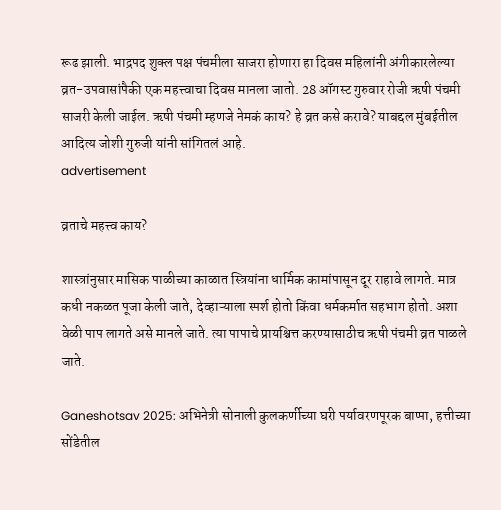रूढ झाली. भाद्रपद शुक्ल पक्ष पंचमीला साजरा होणारा हा दिवस महिलांनी अंगीकारलेल्या व्रत-उपवासांपैकी एक महत्त्वाचा दिवस मानला जातो. 28 ऑगस्ट गुरुवार रोजी ऋषी पंचमी साजरी केली जाईल. ऋषी पंचमी म्हणजे नेमकं काय? हे व्रत कसे करावे? याबद्दल मुंबईतील आदित्य जोशी गुरुजी यांनी सांगितलं आहे.
advertisement

व्रताचे महत्त्व काय?

शास्त्रांनुसार मासिक पाळीच्या काळात स्त्रियांना धार्मिक कामांपासून दूर राहावे लागते. मात्र कधी नकळत पूजा केली जाते, देव्हाऱ्याला स्पर्श होतो किंवा धर्मकर्मात सहभाग होतो. अशा वेळी पाप लागते असे मानले जाते. त्या पापाचे प्रायश्चित्त करण्यासाठीच ऋषी पंचमी व्रत पाळले जाते.

Ganeshotsav 2025: अभिनेत्री सोनाली कुलकर्णीच्या घरी पर्यावरणपूरक बाप्पा, हत्तीच्या सोंडेतील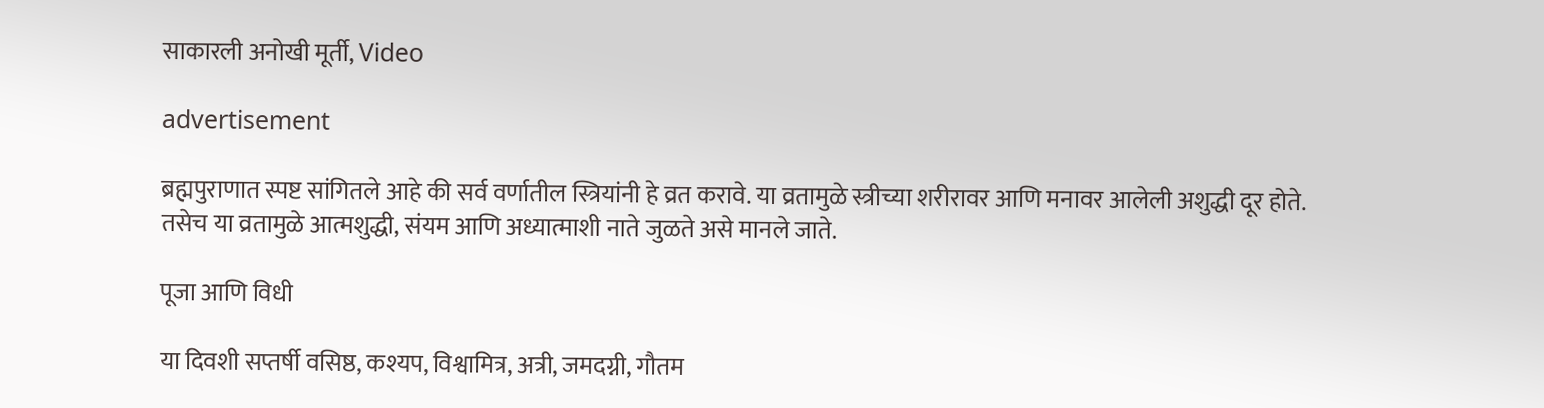साकारली अनोखी मूर्ती, Video

advertisement

ब्रह्मपुराणात स्पष्ट सांगितले आहे की सर्व वर्णातील स्त्रियांनी हे व्रत करावे. या व्रतामुळे स्त्रीच्या शरीरावर आणि मनावर आलेली अशुद्धी दूर होते. तसेच या व्रतामुळे आत्मशुद्धी, संयम आणि अध्यात्माशी नाते जुळते असे मानले जाते.

पूजा आणि विधी

या दिवशी सप्तर्षी वसिष्ठ, कश्यप, विश्वामित्र, अत्री, जमदग्नी, गौतम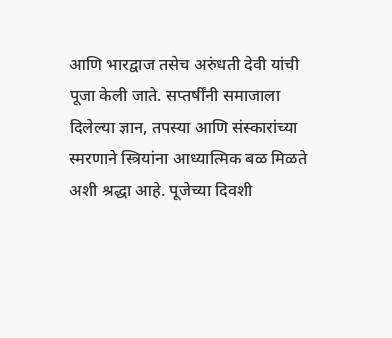आणि भारद्वाज तसेच अरुंधती देवी यांची पूजा केली जाते. सप्तर्षींनी समाजाला दिलेल्या ज्ञान, तपस्या आणि संस्कारांच्या स्मरणाने स्त्रियांना आध्यात्मिक बळ मिळते अशी श्रद्धा आहे. पूजेच्या दिवशी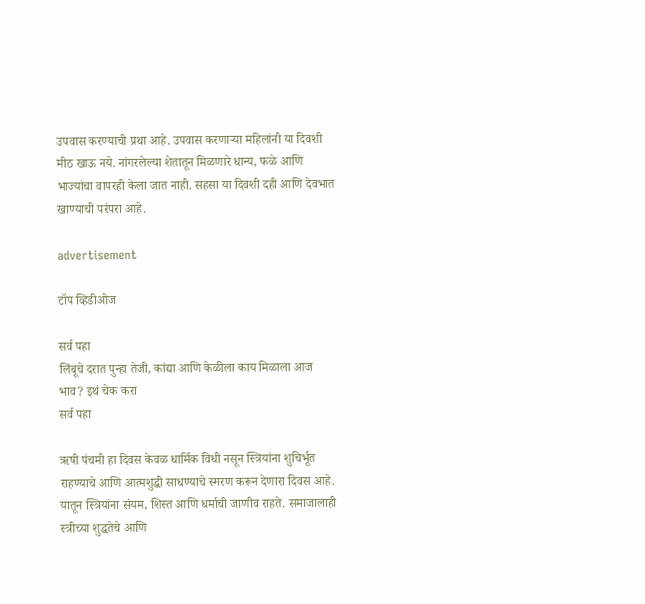उपवास करण्याची प्रथा आहे. उपवास करणाऱ्या महिलांनी या दिवशी मीठ खाऊ नये. नांगरलेल्या शेतातून मिळणारे धान्य, फळे आणि भाज्यांचा वापरही केला जात नाही. सहसा या दिवशी दही आणि देवभात खाण्याची परंपरा आहे.

advertisement

टॉप व्हिडीओज

सर्व पहा
लिंबूचे दरात पुन्हा तेजी, कांद्या आणि केळीला काय मिळाला आज भाव? इथं चेक करा
सर्व पहा

ऋषी पंचमी हा दिवस केवळ धार्मिक विधी नसून स्त्रियांना शुचिर्भूत राहण्याचे आणि आत्मशुद्धी साधण्याचे स्मरण करून देणारा दिवस आहे. यातून स्त्रियांना संयम, शिस्त आणि धर्माची जाणीव राहते. समाजालाही स्त्रीच्या शुद्धतेचे आणि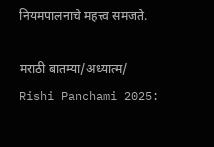नियमपालनाचे महत्त्व समजते.

मराठी बातम्या/अध्यात्म/
Rishi Panchami 2025: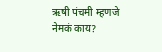ऋषी पंचमी म्हणजे नेमकं काय?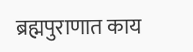ब्रह्मपुराणात काय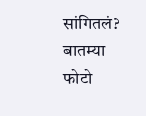सांगितलं?
बातम्या
फोटो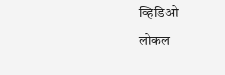व्हिडिओ
लोकल